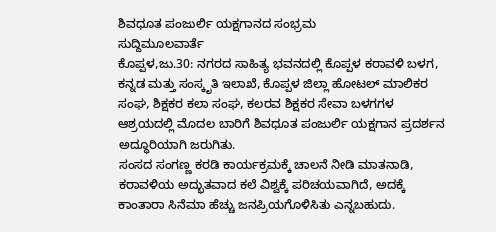ಶಿವಧೂತ ಪಂಜುರ್ಲಿ ಯಕ್ಷಗಾನದ ಸಂಭ್ರಮ
ಸುದ್ದಿಮೂಲವಾರ್ತೆ
ಕೊಪ್ಪಳ,ಜು.30: ನಗರದ ಸಾಹಿತ್ಯ ಭವನದಲ್ಲಿ ಕೊಪ್ಪಳ ಕರಾವಳಿ ಬಳಗ, ಕನ್ನಡ ಮತ್ತು ಸಂಸ್ಕೃತಿ ಇಲಾಖೆ, ಕೊಪ್ಪಳ ಜಿಲ್ಲಾ ಹೋಟಲ್ ಮಾಲಿಕರ ಸಂಘ, ಶಿಕ್ಷಕರ ಕಲಾ ಸಂಘ, ಕಲರವ ಶಿಕ್ಷಕರ ಸೇವಾ ಬಳಗಗಳ ಆಶ್ರಯದಲ್ಲಿ ಮೊದಲ ಬಾರಿಗೆ ಶಿವಧೂತ ಪಂಜುರ್ಲಿ ಯಕ್ಷಗಾನ ಪ್ರದರ್ಶನ ಅದ್ಧೂರಿಯಾಗಿ ಜರುಗಿತು.
ಸಂಸದ ಸಂಗಣ್ಣ ಕರಡಿ ಕಾರ್ಯಕ್ರಮಕ್ಕೆ ಚಾಲನೆ ನೀಡಿ ಮಾತನಾಡಿ, ಕರಾವಳಿಯ ಅದ್ಭುತವಾದ ಕಲೆ ವಿಶ್ವಕ್ಕೆ ಪರಿಚಯವಾಗಿದೆ, ಅದಕ್ಕೆ ಕಾಂತಾರಾ ಸಿನೆಮಾ ಹೆಚ್ಚು ಜನಪ್ರಿಯಗೊಳಿಸಿತು ಎನ್ನಬಹುದು.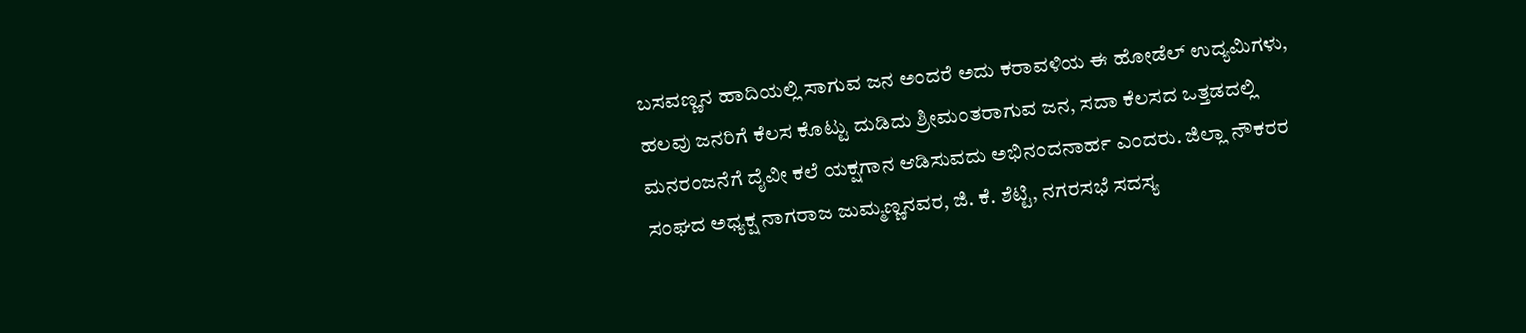ಬಸವಣ್ಣನ ಹಾದಿಯಲ್ಲಿ ಸಾಗುವ ಜನ ಅಂದರೆ ಅದು ಕರಾವಳಿಯ ಈ ಹೋಡೆಲ್ ಉದ್ಯಮಿಗಳು, ಹಲವು ಜನರಿಗೆ ಕೆಲಸ ಕೊಟ್ಟು ದುಡಿದು ಶ್ರೀಮಂತರಾಗುವ ಜನ, ಸದಾ ಕೆಲಸದ ಒತ್ತಡದಲ್ಲಿ ಮನರಂಜನೆಗೆ ದೈವೀ ಕಲೆ ಯಕ್ಷಗಾನ ಆಡಿಸುವದು ಅಭಿನಂದನಾರ್ಹ ಎಂದರು. ಜಿಲ್ಲಾ ನೌಕರರ ಸಂಘದ ಅಧ್ಯಕ್ಷ ನಾಗರಾಜ ಜುಮ್ಮಣ್ಣನವರ, ಜಿ. ಕೆ. ಶೆಟ್ಟಿ, ನಗರಸಭೆ ಸದಸ್ಯ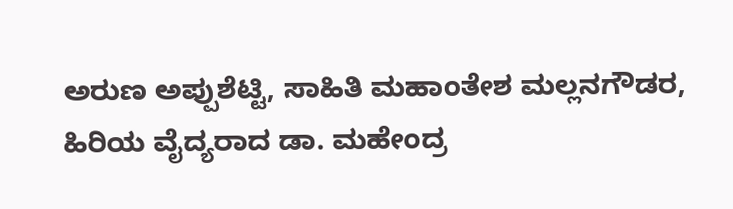ಅರುಣ ಅಪ್ಪುಶೆಟ್ಟಿ, ಸಾಹಿತಿ ಮಹಾಂತೇಶ ಮಲ್ಲನಗೌಡರ, ಹಿರಿಯ ವೈದ್ಯರಾದ ಡಾ. ಮಹೇಂದ್ರ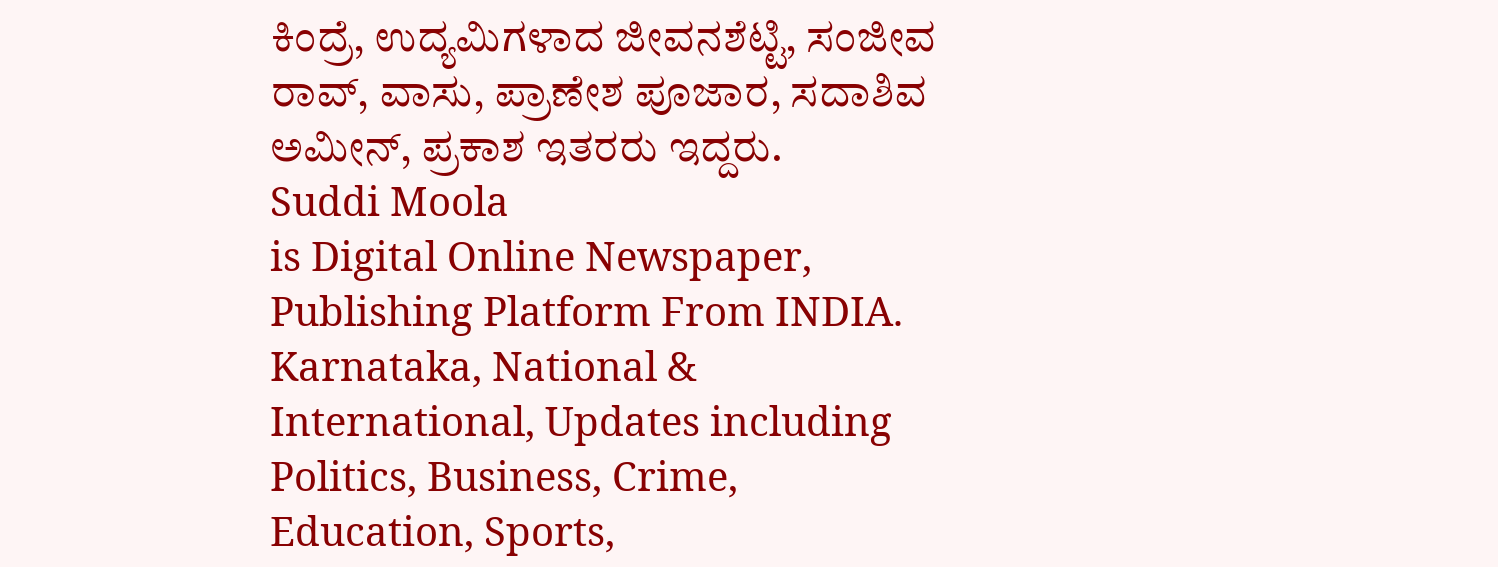ಕಿಂದ್ರೆ, ಉದ್ಯಮಿಗಳಾದ ಜೀವನಶೆಟ್ಟಿ, ಸಂಜೀವ ರಾವ್, ವಾಸು, ಪ್ರಾಣೇಶ ಪೂಜಾರ, ಸದಾಶಿವ ಅಮೀನ್, ಪ್ರಕಾಶ ಇತರರು ಇದ್ದರು.
Suddi Moola
is Digital Online Newspaper, Publishing Platform From INDIA. Karnataka, National & International, Updates including Politics, Business, Crime, Education, Sports,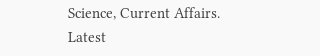Science, Current Affairs. Latest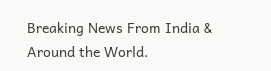Breaking News From India & Around the World.